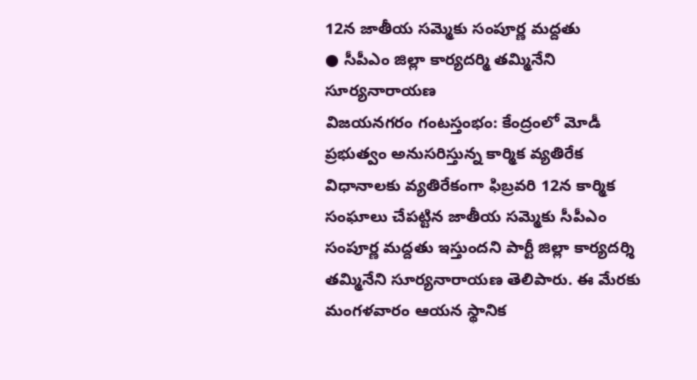12న జాతీయ సమ్మెకు సంపూర్ణ మద్దతు
● సీపీఎం జిల్లా కార్యదర్మి తమ్మినేని సూర్యనారాయణ
విజయనగరం గంటస్తంభం: కేంద్రంలో మోడీ ప్రభుత్వం అనుసరిస్తున్న కార్మిక వ్యతిరేక విధానాలకు వ్యతిరేకంగా ఫిబ్రవరి 12న కార్మిక సంఘాలు చేపట్టిన జాతీయ సమ్మెకు సీపీఎం సంపూర్ణ మద్దతు ఇస్తుందని పార్టీ జిల్లా కార్యదర్శి తమ్మినేని సూర్యనారాయణ తెలిపారు. ఈ మేరకు మంగళవారం ఆయన స్థానిక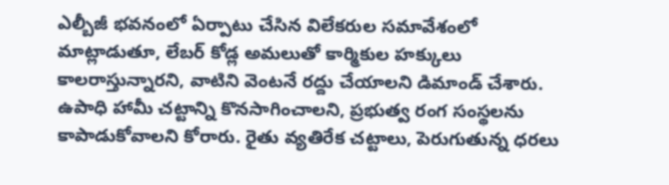ఎల్బీజీ భవనంలో ఏర్పాటు చేసిన విలేకరుల సమావేశంలో మాట్లాడుతూ, లేబర్ కోడ్ల అమలుతో కార్మికుల హక్కులు కాలరాస్తున్నారని, వాటిని వెంటనే రద్దు చేయాలని డిమాండ్ చేశారు. ఉపాధి హామీ చట్టాన్ని కొనసాగించాలని, ప్రభుత్వ రంగ సంస్థలను కాపాడుకోవాలని కోరారు. రైతు వ్యతిరేక చట్టాలు, పెరుగుతున్న ధరలు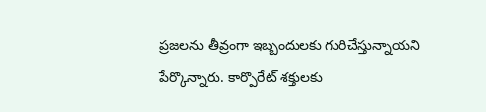ప్రజలను తీవ్రంగా ఇబ్బందులకు గురిచేస్తున్నాయని పేర్కొన్నారు. కార్పొరేట్ శక్తులకు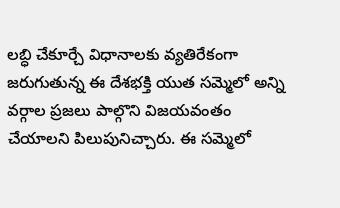లబ్ధి చేకూర్చే విధానాలకు వ్యతిరేకంగా జరుగుతున్న ఈ దేశభక్తి యుత సమ్మెలో అన్ని వర్గాల ప్రజలు పాల్గొని విజయవంతం చేయాలని పిలుపునిచ్చారు. ఈ సమ్మెలో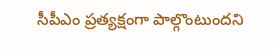సీపీఎం ప్రత్యక్షంగా పాల్గొంటుందని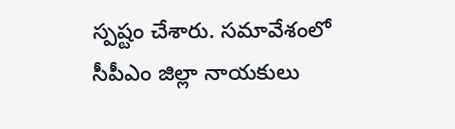స్పష్టం చేశారు. సమావేశంలో సీపీఎం జిల్లా నాయకులు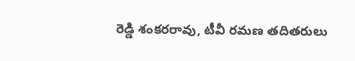రెడ్డి శంకరరావు, టీవీ రమణ తదితరులు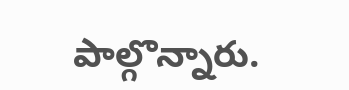పాల్గొన్నారు.